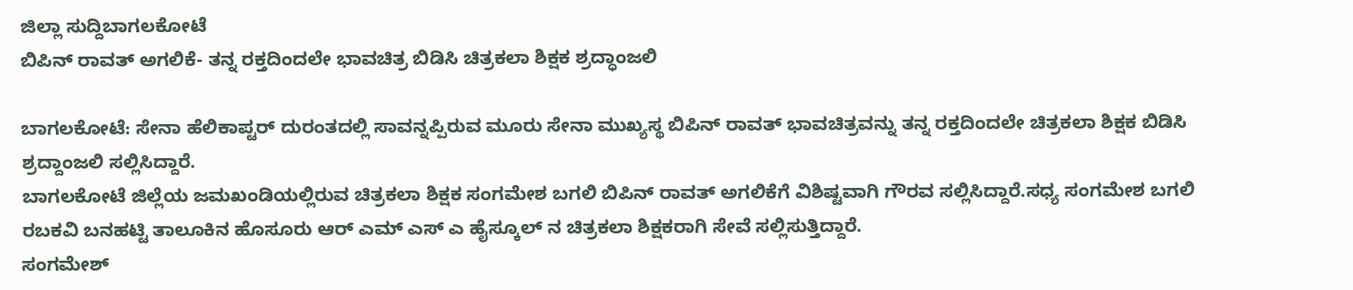ಜಿಲ್ಲಾ ಸುದ್ದಿಬಾಗಲಕೋಟೆ
ಬಿಪಿನ್ ರಾವತ್ ಅಗಲಿಕೆ- ತನ್ನ ರಕ್ತದಿಂದಲೇ ಭಾವಚಿತ್ರ ಬಿಡಿಸಿ ಚಿತ್ರಕಲಾ ಶಿಕ್ಷಕ ಶ್ರದ್ಧಾಂಜಲಿ

ಬಾಗಲಕೋಟೆ: ಸೇನಾ ಹೆಲಿಕಾಪ್ಟರ್ ದುರಂತದಲ್ಲಿ ಸಾವನ್ನಪ್ಪಿರುವ ಮೂರು ಸೇನಾ ಮುಖ್ಯಸ್ಥ ಬಿಪಿನ್ ರಾವತ್ ಭಾವಚಿತ್ರವನ್ನು ತನ್ನ ರಕ್ತದಿಂದಲೇ ಚಿತ್ರಕಲಾ ಶಿಕ್ಷಕ ಬಿಡಿಸಿ ಶ್ರದ್ದಾಂಜಲಿ ಸಲ್ಲಿಸಿದ್ದಾರೆ.
ಬಾಗಲಕೋಟೆ ಜಿಲ್ಲೆಯ ಜಮಖಂಡಿಯಲ್ಲಿರುವ ಚಿತ್ರಕಲಾ ಶಿಕ್ಷಕ ಸಂಗಮೇಶ ಬಗಲಿ ಬಿಪಿನ್ ರಾವತ್ ಅಗಲಿಕೆಗೆ ವಿಶಿಷ್ಟವಾಗಿ ಗೌರವ ಸಲ್ಲಿಸಿದ್ದಾರೆ.ಸಧ್ಯ ಸಂಗಮೇಶ ಬಗಲಿ ರಬಕವಿ ಬನಹಟ್ಟಿ ತಾಲೂಕಿನ ಹೊಸೂರು ಆರ್ ಎಮ್ ಎಸ್ ಎ ಹೈಸ್ಕೂಲ್ ನ ಚಿತ್ರಕಲಾ ಶಿಕ್ಷಕರಾಗಿ ಸೇವೆ ಸಲ್ಲಿಸುತ್ತಿದ್ದಾರೆ.
ಸಂಗಮೇಶ್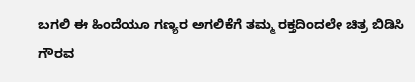ಬಗಲಿ ಈ ಹಿಂದೆಯೂ ಗಣ್ಯರ ಅಗಲಿಕೆಗೆ ತಮ್ಮ ರಕ್ತದಿಂದಲೇ ಚಿತ್ರ ಬಿಡಿಸಿ ಗೌರವ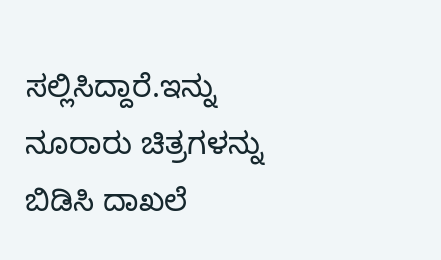ಸಲ್ಲಿಸಿದ್ದಾರೆ.ಇನ್ನು ನೂರಾರು ಚಿತ್ರಗಳನ್ನು ಬಿಡಿಸಿ ದಾಖಲೆ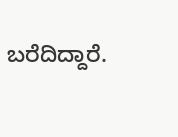ಬರೆದಿದ್ದಾರೆ.